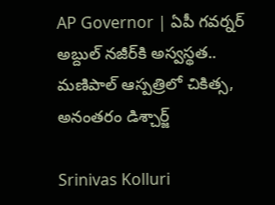AP Governor | ఏపీ గవర్నర్ అబ్దుల్ నజీర్‌కి అస్వస్థత.. మణిపాల్ ఆస్పత్రిలో చికిత్స, అనంతరం డిశ్చార్జ్

Srinivas Kolluri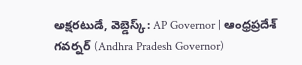అక్షరటుడే, వెబ్డెస్క్: AP Governor | ఆంధ్రప్రదేశ్ గవర్నర్ (Andhra Pradesh Governor)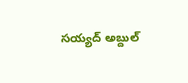సయ్యద్ అబ్దుల్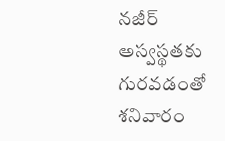నజీర్ అస్వస్థతకు గురవడంతో శనివారం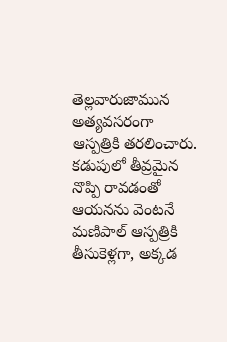తెల్లవారుజామున అత్యవసరంగా ఆస్పత్రికి తరలించారు. కడుపులో తీవ్రమైన నొప్పి రావడంతో ఆయనను వెంటనే మణిపాల్ ఆస్పత్రికి తీసుకెళ్లగా, అక్కడ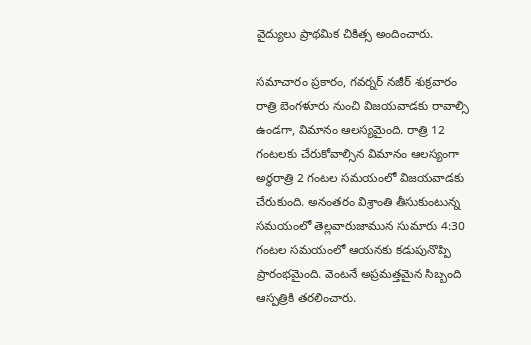వైద్యులు ప్రాథమిక చికిత్స అందించారు.

సమాచారం ప్రకారం, గవర్నర్ నజీర్ శుక్రవారం రాత్రి బెంగళూరు నుంచి విజయవాడకు రావాల్సి ఉండగా, విమానం ఆలస్యమైంది. రాత్రి 12 గంటలకు చేరుకోవాల్సిన విమానం ఆలస్యంగా అర్ధరాత్రి 2 గంటల సమయంలో విజయవాడకు చేరుకుంది. అనంతరం విశ్రాంతి తీసుకుంటున్న సమయంలో తెల్లవారుజామున సుమారు 4:30 గంటల సమయంలో ఆయనకు కడుపునొప్పి ప్రారంభమైంది. వెంటనే అప్రమత్తమైన సిబ్బంది ఆస్పత్రికి తరలించారు.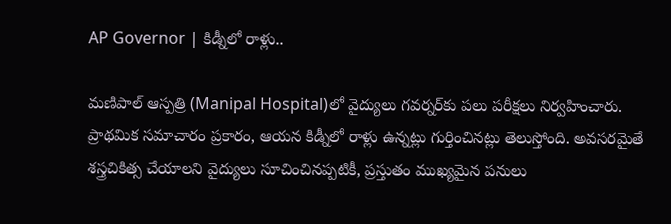AP Governor | కిడ్నీలో రాళ్లు..

మణిపాల్ ఆస్పత్రి (Manipal Hospital)లో వైద్యులు గవర్నర్‌కు పలు పరీక్షలు నిర్వహించారు. ప్రాథమిక సమాచారం ప్రకారం, ఆయన కిడ్నీలో రాళ్లు ఉన్నట్లు గుర్తించినట్లు తెలుస్తోంది. అవసరమైతే శస్త్రచికిత్స చేయాలని వైద్యులు సూచించినప్పటికీ, ప్రస్తుతం ముఖ్యమైన పనులు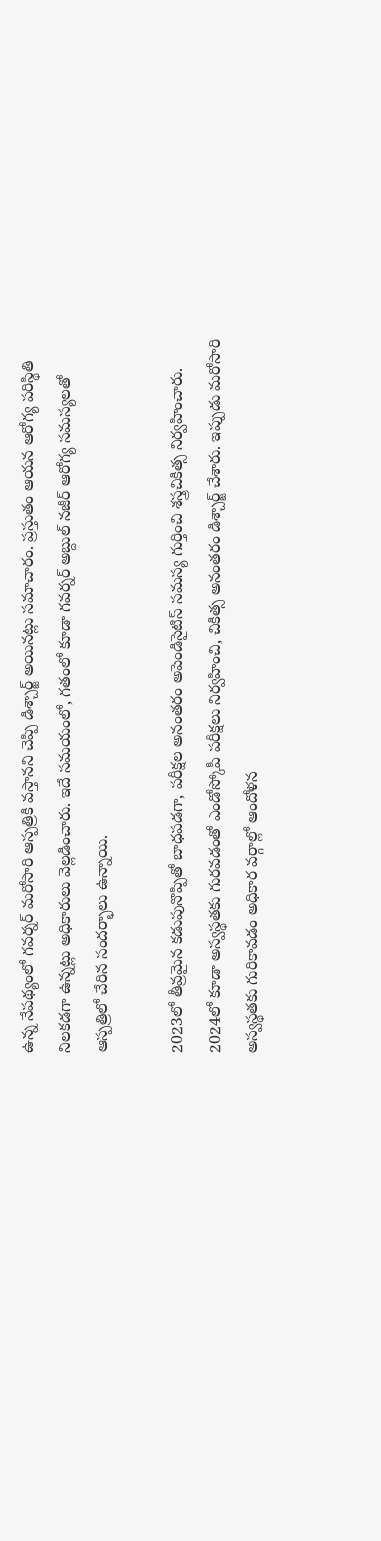ఉన్న నేపథ్యంలో గవర్నర్ మరోసారి ఆస్పత్రికి వస్తానని చెప్పి డిశ్చార్జ్ అయినట్లు సమాచారం. ప్రస్తుతం ఆయన ఆరోగ్య పరిస్థితి నిలకడగా ఉన్నట్లు అధికారులు వెల్లడించారు. ఇదే సమయంలో, గతంలో కూడా గవర్నర్ అబ్దుల్ నజీర్ ఆరోగ్య సమస్యలతో ఆస్పత్రిలో చేరిన సందర్భాలు ఉన్నాయి.

2023లో తీవ్రమైన కడుపునొప్పితో బాధపడగా, పరీక్షల అనంతరం అపెండిసైటిస్ సమస్య గుర్తించి శస్త్రచికిత్స నిర్వహించారు. 2024లో కూడా అస్వస్థతకు గురవడంతో ఎండోస్కోపీ పరీక్షలు నిర్వహించి, చికిత్స అనంతరం డిశ్చార్జ్ చేశారు. ఇప్పుడు మరోసారి అస్వస్థతకు గురికావడం అధికార వర్గాల్లో ఆందోళన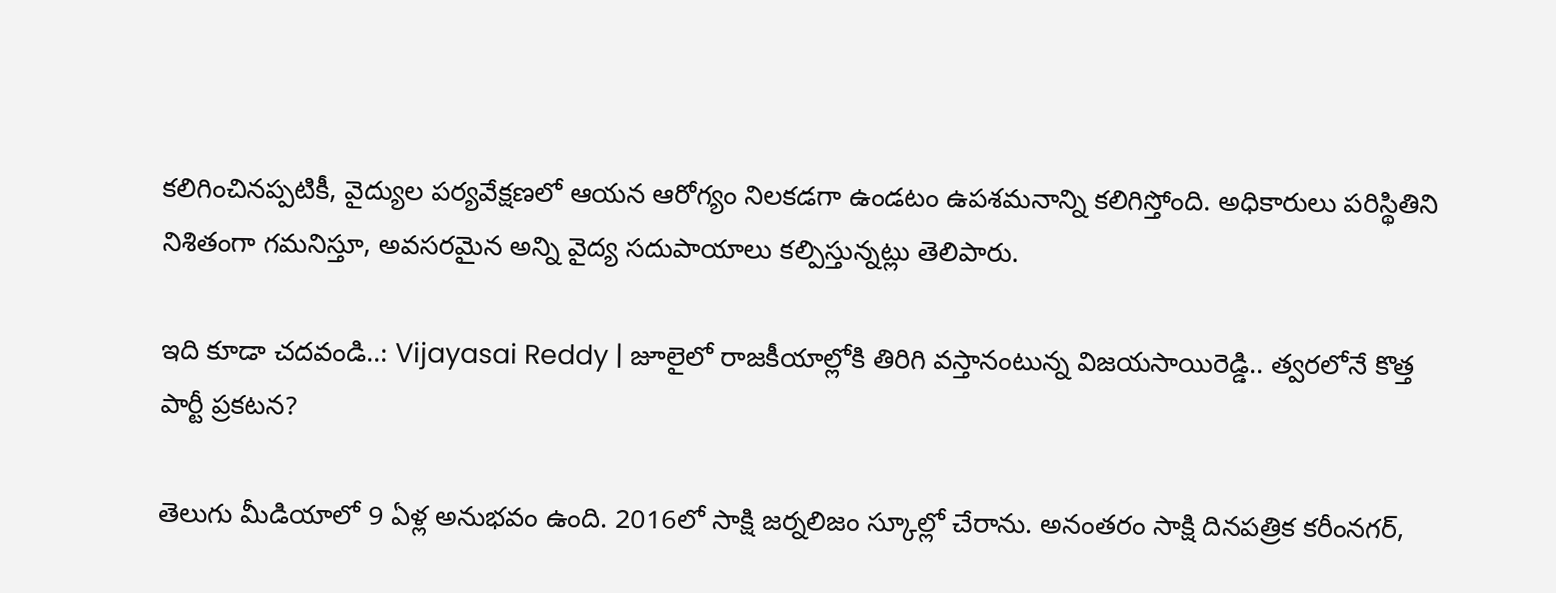కలిగించినప్పటికీ, వైద్యుల పర్యవేక్షణలో ఆయన ఆరోగ్యం నిలకడగా ఉండటం ఉపశమనాన్ని కలిగిస్తోంది. అధికారులు పరిస్థితిని నిశితంగా గమనిస్తూ, అవసరమైన అన్ని వైద్య సదుపాయాలు కల్పిస్తున్నట్లు తెలిపారు.

ఇది కూడా చదవండి..: Vijayasai Reddy | జూలైలో రాజకీయాల్లోకి తిరిగి వస్తానంటున్న విజయసాయిరెడ్డి.. త్వ‌ర‌లోనే కొత్త పార్టీ ప్ర‌క‌ట‌న‌?

తెలుగు మీడియాలో 9 ఏళ్ల అనుభవం ఉంది. 2016లో సాక్షి జర్నలిజం స్కూల్లో చేరాను. అనంతరం సాక్షి దినపత్రిక కరీంనగర్,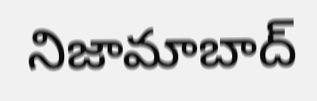నిజామాబాద్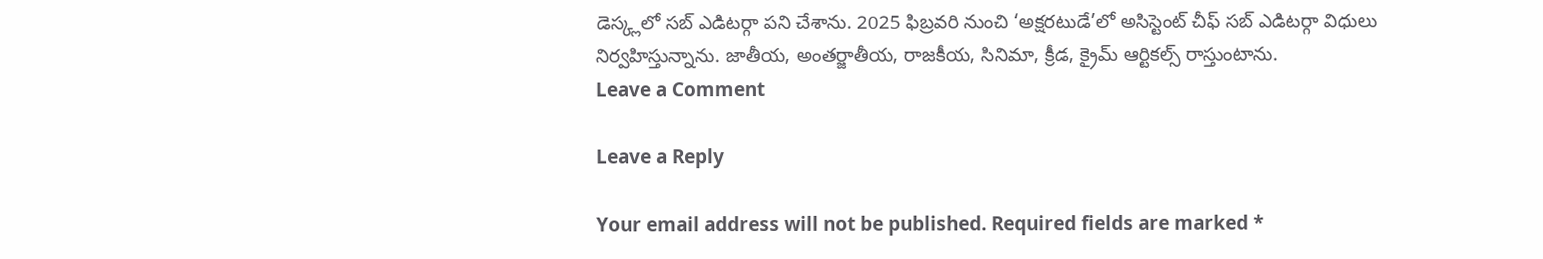డెస్క్లలో సబ్ ఎడిటర్గా పని చేశాను. 2025 ఫిబ్రవరి నుంచి ‘అక్షరటుడే’లో అసిస్టెంట్ చీఫ్ సబ్ ఎడిటర్గా విధులు నిర్వహిస్తున్నాను. జాతీయ, అంతర్జాతీయ, రాజకీయ, సినిమా, క్రీడ, క్రైమ్ ఆర్టికల్స్ రాస్తుంటాను.
Leave a Comment

Leave a Reply

Your email address will not be published. Required fields are marked *